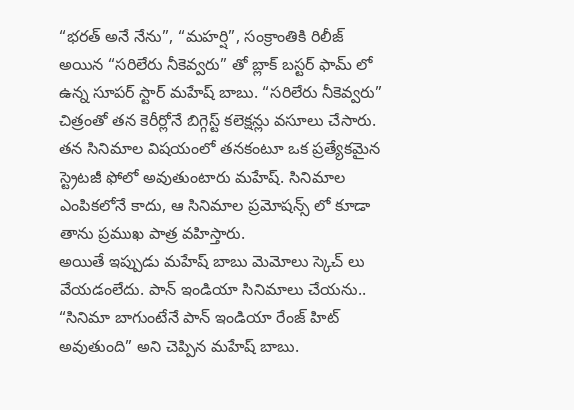“భరత్ అనే నేను”, “మహర్షి”, సంక్రాంతికి రిలీజ్ అయిన “సరిలేరు నీకెవ్వరు” తో బ్లాక్ బస్టర్ ఫామ్ లో ఉన్న సూపర్ స్టార్ మహేష్ బాబు. “సరిలేరు నీకెవ్వరు” చిత్రంతో తన కెరీర్లోనే బిగ్గెస్ట్ కలెక్షన్లు వసూలు చేసారు. తన సినిమాల విషయంలో తనకంటూ ఒక ప్రత్యేకమైన స్ట్రెటజీ ఫోలో అవుతుంటారు మహేష్. సినిమాల ఎంపికలోనే కాదు, ఆ సినిమాల ప్రమోషన్స్ లో కూడా తాను ప్రముఖ పాత్ర వహిస్తారు.
అయితే ఇప్పుడు మహేష్ బాబు మెమోలు స్కెచ్ లు వేయడంలేదు. పాన్ ఇండియా సినిమాలు చేయను.. “సినిమా బాగుంటేనే పాన్ ఇండియా రేంజ్ హిట్ అవుతుంది” అని చెప్పిన మహేష్ బాబు.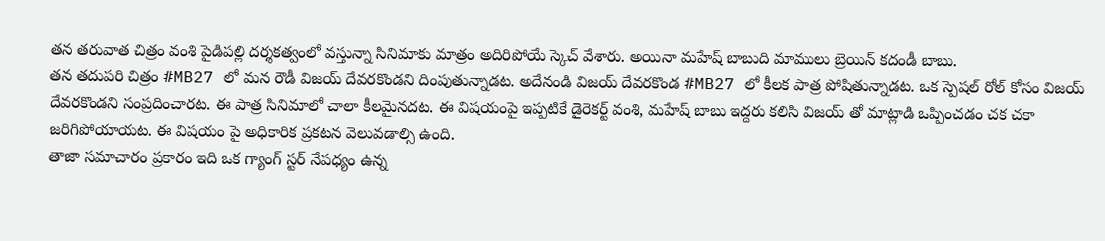తన తరువాత చిత్రం వంశి పైడిపల్లి దర్శకత్వంలో వస్తున్నా సినిమాకు మాత్రం అదిరిపోయే స్కెచ్ వేశారు. అయినా మహేష్ బాబుది మాములు బ్రెయిన్ కదండీ బాబు.
తన తదుపరి చిత్రం #MB27 లో మన రౌడీ విజయ్ దేవరకొండని దింపుతున్నాడట. అదేనండి విజయ్ దేవరకొండ #MB27 లో కీలక పాత్ర పోషితున్నాడట. ఒక స్పెషల్ రోల్ కోసం విజయ్ దేవరకొండని సంప్రదించారట. ఈ పాత్ర సినిమాలో చాలా కీలమైనదట. ఈ విషయంపై ఇప్పటికే డైరెకర్ట్ వంశి, మహేష్ బాబు ఇద్దరు కలిసి విజయ్ తో మాట్లాడి ఒప్పించడం చక చకా జరిగిపోయాయట. ఈ విషయం పై అధికారిక ప్రకటన వెలువడాల్సి ఉంది.
తాజా సమాచారం ప్రకారం ఇది ఒక గ్యాంగ్ స్టర్ నేపధ్యం ఉన్న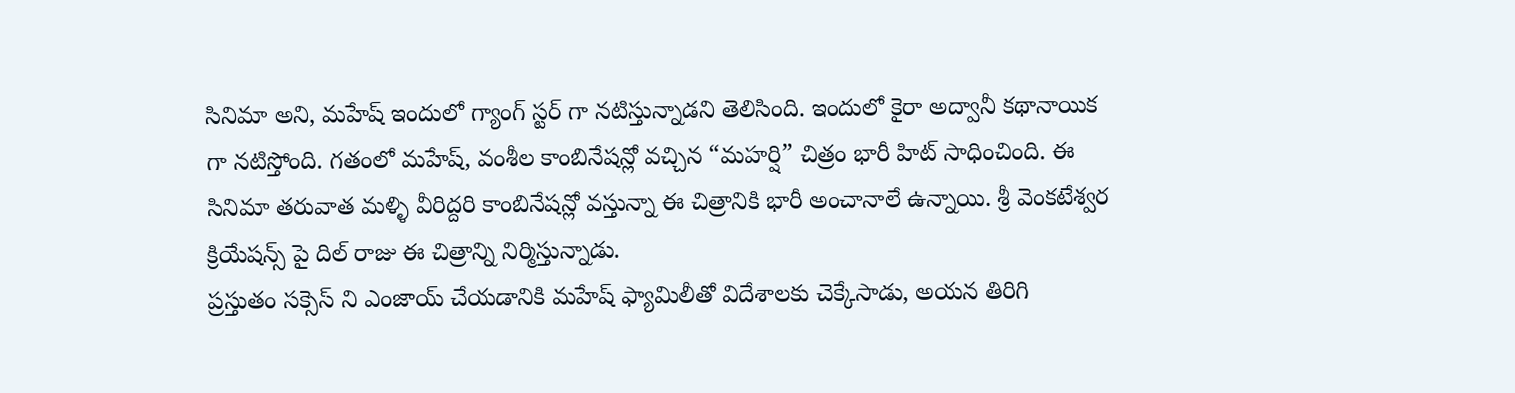సినిమా అని, మహేష్ ఇందులో గ్యాంగ్ స్టర్ గా నటిస్తున్నాడని తెలిసింది. ఇందులో కైరా అద్వానీ కథానాయిక గా నటిస్తోంది. గతంలో మహేష్, వంశీల కాంబినేషన్లో వచ్చిన “మహర్షి” చిత్రం భారీ హిట్ సాధించింది. ఈ సినిమా తరువాత మళ్ళి వీరిద్దరి కాంబినేషన్లో వస్తున్నా ఈ చిత్రానికి భారీ అంచానాలే ఉన్నాయి. శ్రీ వెంకటేశ్వర క్రియేషన్స్ పై దిల్ రాజు ఈ చిత్రాన్ని నిర్మిస్తున్నాడు.
ప్రస్తుతం సక్సెస్ ని ఎంజాయ్ చేయడానికి మహేష్ ఫ్యామిలీతో విదేశాలకు చెక్కేసాడు, అయన తిరిగి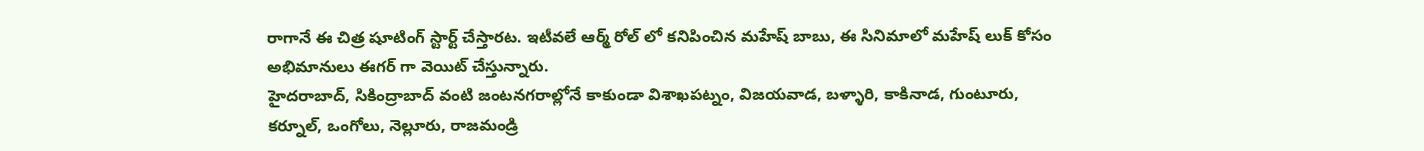రాగానే ఈ చిత్ర షూటింగ్ స్టార్ట్ చేస్తారట. ఇటీవలే ఆర్మ్ రోల్ లో కనిపించిన మహేష్ బాబు, ఈ సినిమాలో మహేష్ లుక్ కోసం అభిమానులు ఈగర్ గా వెయిట్ చేస్తున్నారు.
హైదరాబాద్, సికింద్రాబాద్ వంటి జంటనగరాల్లోనే కాకుండా విశాఖపట్నం, విజయవాడ, బళ్ళారి, కాకినాడ, గుంటూరు, కర్నూల్, ఒంగోలు, నెల్లూరు, రాజమండ్రి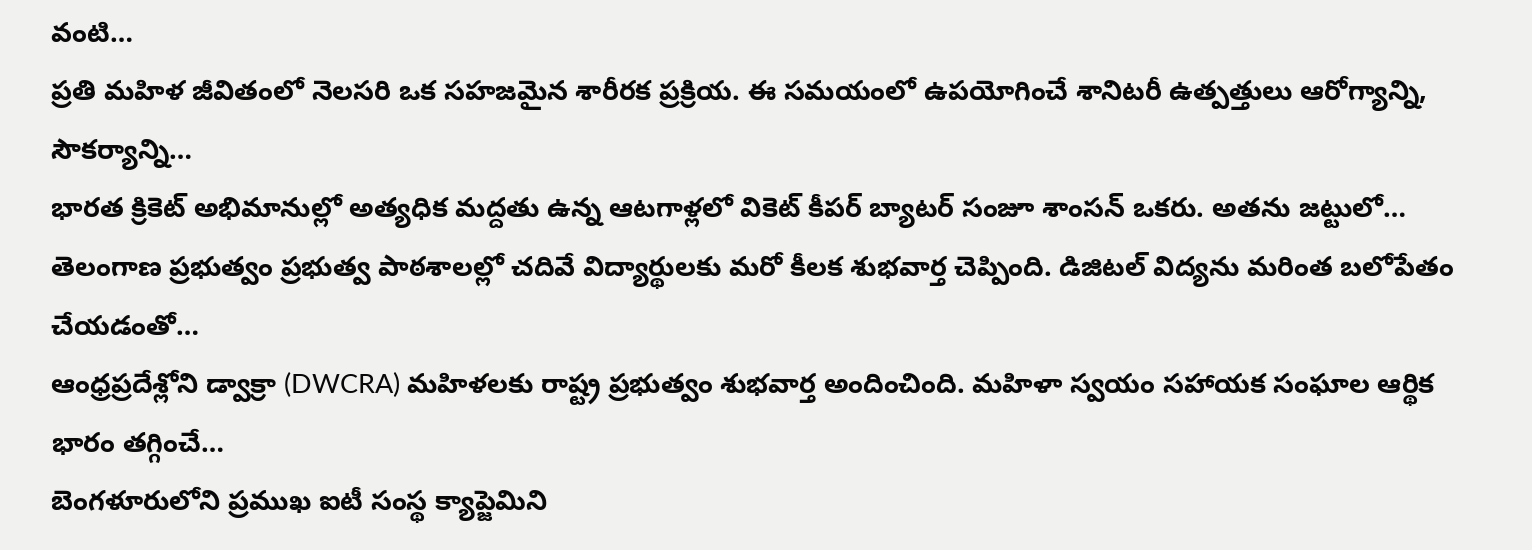వంటి…
ప్రతి మహిళ జీవితంలో నెలసరి ఒక సహజమైన శారీరక ప్రక్రియ. ఈ సమయంలో ఉపయోగించే శానిటరీ ఉత్పత్తులు ఆరోగ్యాన్ని, సౌకర్యాన్ని…
భారత క్రికెట్ అభిమానుల్లో అత్యధిక మద్దతు ఉన్న ఆటగాళ్లలో వికెట్ కీపర్ బ్యాటర్ సంజూ శాంసన్ ఒకరు. అతను జట్టులో…
తెలంగాణ ప్రభుత్వం ప్రభుత్వ పాఠశాలల్లో చదివే విద్యార్థులకు మరో కీలక శుభవార్త చెప్పింది. డిజిటల్ విద్యను మరింత బలోపేతం చేయడంతో…
ఆంధ్రప్రదేశ్లోని డ్వాక్రా (DWCRA) మహిళలకు రాష్ట్ర ప్రభుత్వం శుభవార్త అందించింది. మహిళా స్వయం సహాయక సంఘాల ఆర్థిక భారం తగ్గించే…
బెంగళూరులోని ప్రముఖ ఐటీ సంస్థ క్యాప్జెమిని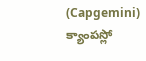(Capgemini) క్యాంపస్లో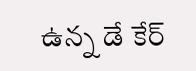ఉన్న డే కేర్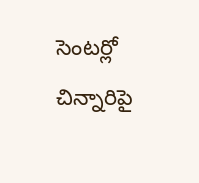సెంటర్లో చిన్నారిపై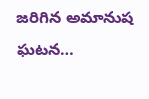జరిగిన అమానుష ఘటన…